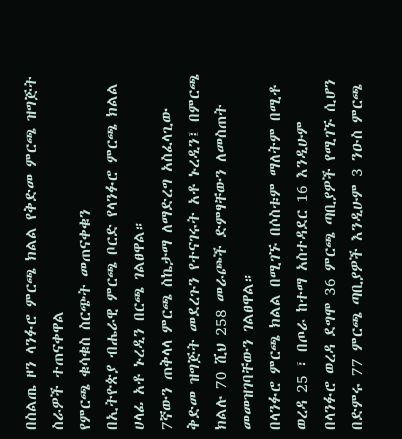በስልጤ ዞን ላንፉሮ ምርጫ ክልል የቅድመ ምርጫ ዝግጅት ስራዎች ተጠናቀዋል
የምርጫ ቁሳቁስ ስርጭት መጠናቀቁን
በኢትዮጵያ ብሔራዊ ምርጫ ቦርድ የላንፉሮ ምርጫ ክልል ሀላፊ አቶ ኑረዲን በርጫ ገልፀዋል።
7ኛውን ጠቅላላ ምርጫ ስኬታማ ለማድረግ አስፈላጊው ቅድመ ዝግጅት መደረጉን የተናገሩት አቶ ኑረዲን፤ በምርጫ ክልሉ 70 ሺህ 258 መራጮች ድምፃቸውን ለመስጠት መመዝገባቸውን ገልፀዋል።
በላንፉሮ ምርጫ ክልል በሚገኙ በሶስቱም ማለትም በሚቶ ወረዳ 25 ፣ በጦራ ከተማ አስተዳደር 16 እንዲሁም በላንፉሮ ወረዳ ደግሞ 36 ምርጫ ጣቢያዎች የሚገኙ ሲሆን በድምሩ 77 ምርጫ ጣቢያዎች እንዲሁም 3 ንዑስ ምርጫ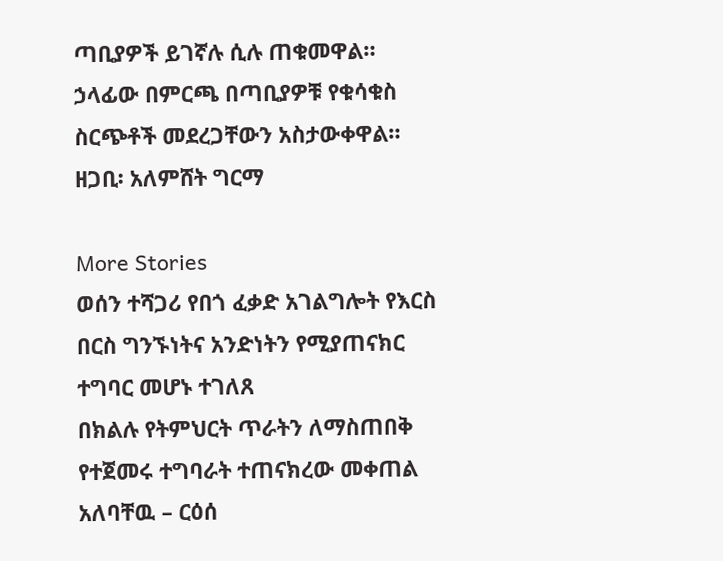ጣቢያዎች ይገኛሉ ሲሉ ጠቁመዋል።
ኃላፊው በምርጫ በጣቢያዎቹ የቁሳቁስ ስርጭቶች መደረጋቸውን አስታውቀዋል።
ዘጋቢ፡ አለምሸት ግርማ

More Stories
ወሰን ተሻጋሪ የበጎ ፈቃድ አገልግሎት የእርስ በርስ ግንኙነትና አንድነትን የሚያጠናክር ተግባር መሆኑ ተገለጸ
በክልሉ የትምህርት ጥራትን ለማስጠበቅ የተጀመሩ ተግባራት ተጠናክረው መቀጠል አለባቸዉ – ርዕሰ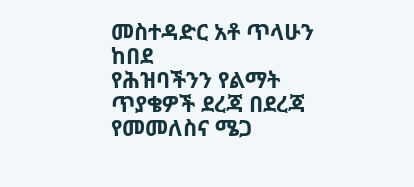መስተዳድር አቶ ጥላሁን ከበደ
የሕዝባችንን የልማት ጥያቄዎች ደረጃ በደረጃ የመመለስና ሜጋ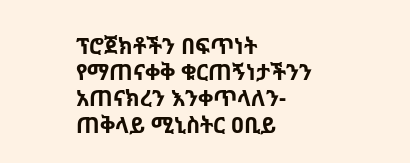ፕሮጀክቶችን በፍጥነት የማጠናቀቅ ቁርጠኝነታችንን አጠናክረን እንቀጥላለን-ጠቅላይ ሚኒስትር ዐቢይ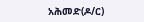አሕመድ(ዶ/ር)